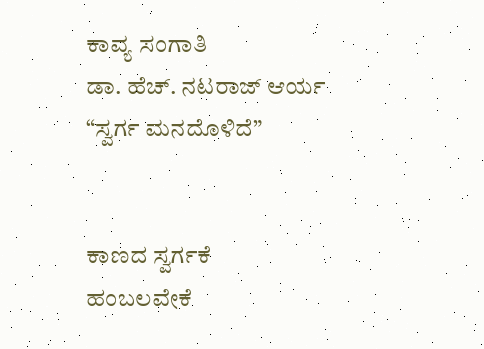ಕಾವ್ಯ ಸಂಗಾತಿ
ಡಾ. ಹೆಚ್. ನಟರಾಜ್ ಆರ್ಯ
“ಸ್ವರ್ಗ ಮನದೊಳಿದೆ”


ಕಾಣದ ಸ್ವರ್ಗಕೆ
ಹಂಬಲವೇಕೆ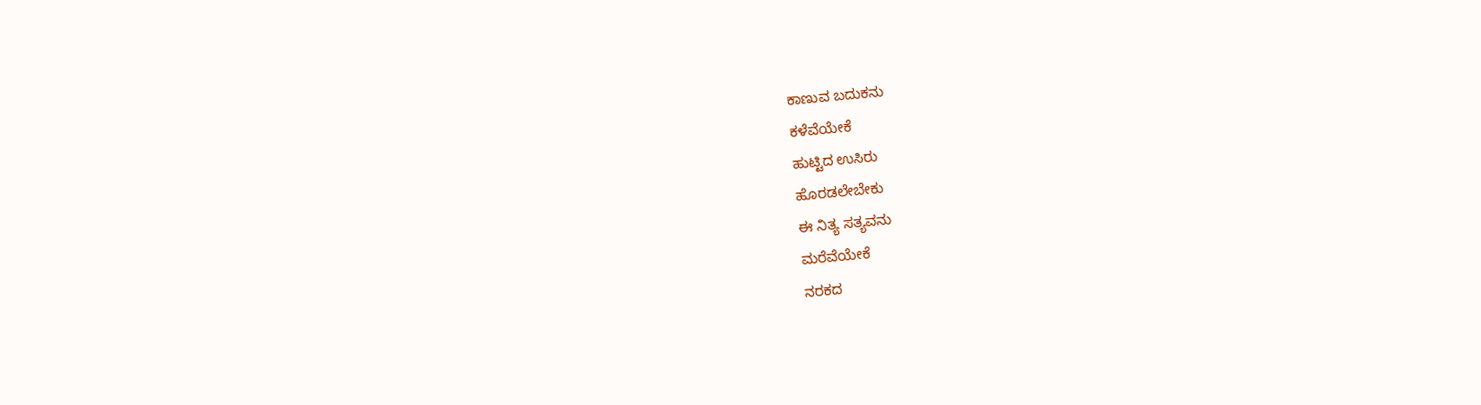ಕಾಣುವ ಬದುಕನು
ಕಳೆವೆಯೇಕೆ
ಹುಟ್ಟಿದ ಉಸಿರು
ಹೊರಡಲೇಬೇಕು
ಈ ನಿತ್ಯ ಸತ್ಯವನು
ಮರೆವೆಯೇಕೆ
ನರಕದ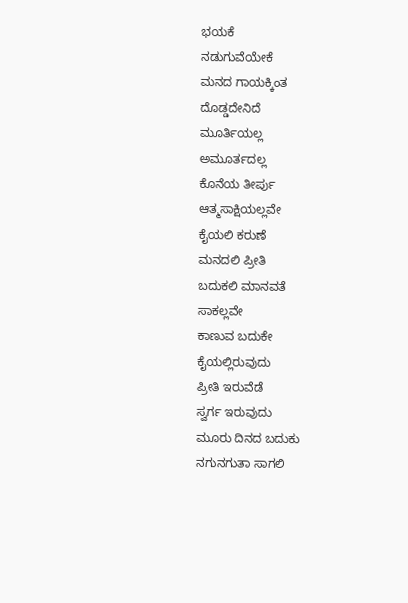ಭಯಕೆ
ನಡುಗುವೆಯೇಕೆ
ಮನದ ಗಾಯಕ್ಕಿಂತ
ದೊಡ್ಡದೇನಿದೆ
ಮೂರ್ತಿಯಲ್ಲ
ಅಮೂರ್ತದಲ್ಲ
ಕೊನೆಯ ತೀರ್ಪು
ಆತ್ಮಸಾಕ್ಷಿಯಲ್ಲವೇ
ಕೈಯಲಿ ಕರುಣೆ
ಮನದಲಿ ಪ್ರೀತಿ
ಬದುಕಲಿ ಮಾನವತೆ
ಸಾಕಲ್ಲವೇ
ಕಾಣುವ ಬದುಕೇ
ಕೈಯಲ್ಲಿರುವುದು
ಪ್ರೀತಿ ಇರುವೆಡೆ
ಸ್ವರ್ಗ ಇರುವುದು
ಮೂರು ದಿನದ ಬದುಕು
ನಗುನಗುತಾ ಸಾಗಲಿ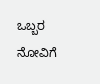ಒಬ್ಬರ ನೋವಿಗೆ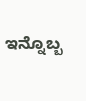ಇನ್ನೊಬ್ಬ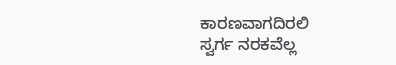ಕಾರಣವಾಗದಿರಲಿ
ಸ್ವರ್ಗ ನರಕವೆಲ್ಲ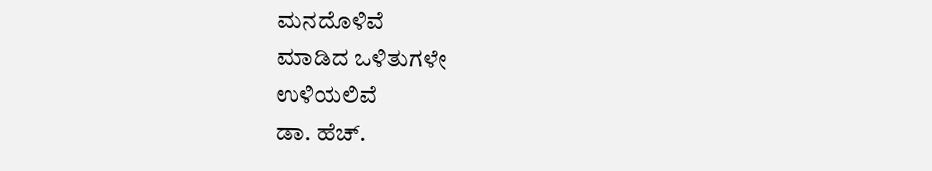ಮನದೊಳಿವೆ
ಮಾಡಿದ ಒಳಿತುಗಳೇ
ಉಳಿಯಲಿವೆ
ಡಾ. ಹೆಚ್.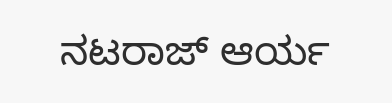ನಟರಾಜ್ ಆರ್ಯ